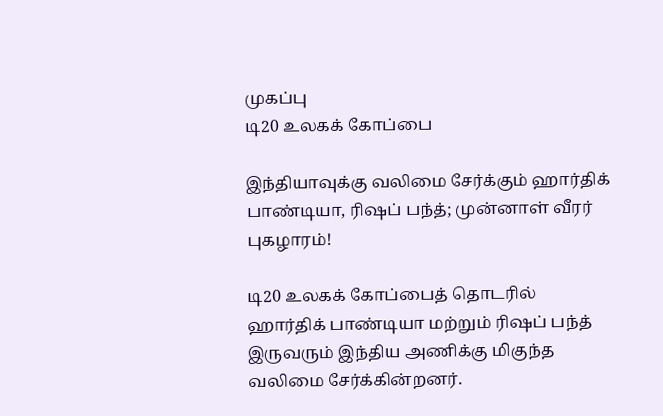முகப்பு
டி20 உலகக் கோப்பை

இந்தியாவுக்கு வலிமை சேர்க்கும் ஹார்திக் பாண்டியா, ரிஷப் பந்த்; முன்னாள் வீரர் புகழாரம்!

டி20 உலகக் கோப்பைத் தொடரில் ஹார்திக் பாண்டியா மற்றும் ரிஷப் பந்த் இருவரும் இந்திய அணிக்கு மிகுந்த வலிமை சேர்க்கின்றனர்.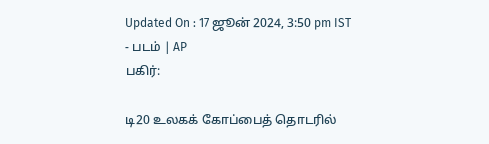Updated On : 17 ஜூன் 2024, 3:50 pm IST
- படம் | AP
பகிர்:

டி20 உலகக் கோப்பைத் தொடரில்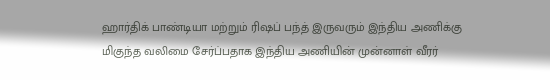ஹார்திக் பாண்டியா மற்றும் ரிஷப் பந்த் இருவரும் இந்திய அணிக்கு மிகுந்த வலிமை சேர்ப்பதாக இந்திய அணியின் முன்னாள் வீரர்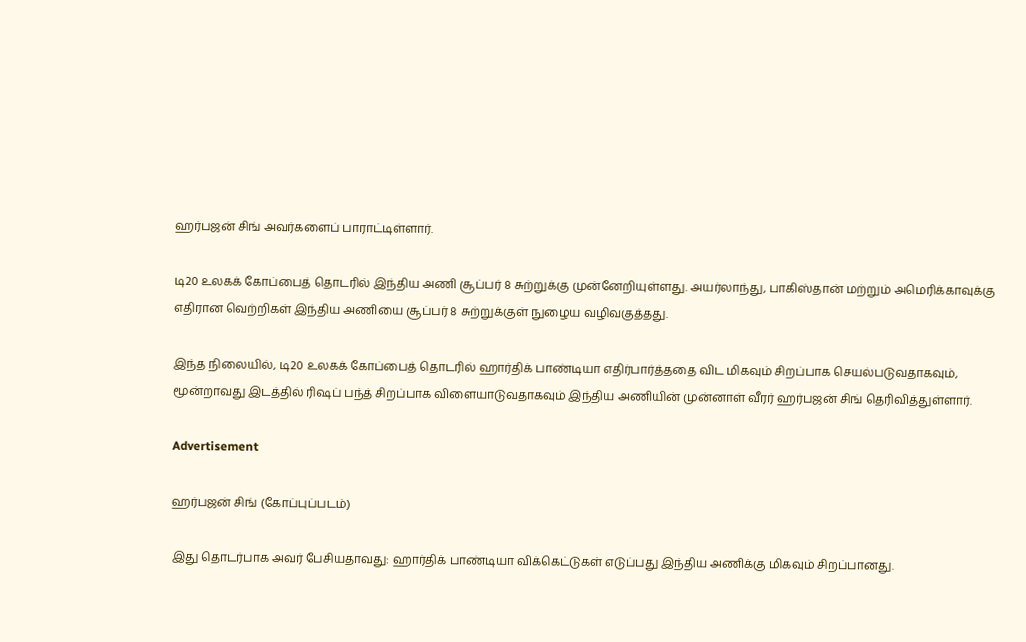ஹர்பஜன் சிங் அவர்களைப் பாராட்டிள்ளார்.

டி20 உலகக் கோப்பைத் தொடரில் இந்திய அணி சூப்பர் 8 சுற்றுக்கு முன்னேறியுள்ளது. அயர்லாந்து, பாகிஸ்தான் மற்றும் அமெரிக்காவுக்கு எதிரான வெற்றிகள் இந்திய அணியை சூப்பர் 8 சுற்றுக்குள் நுழைய வழிவகுத்தது.

இந்த நிலையில், டி20 உலகக் கோப்பைத் தொடரில் ஹார்திக் பாண்டியா எதிர்பார்த்ததை விட மிகவும் சிறப்பாக செயல்படுவதாகவும், மூன்றாவது இடத்தில் ரிஷப் பந்த் சிறப்பாக விளையாடுவதாகவும் இந்திய அணியின் முன்னாள் வீரர் ஹர்பஜன் சிங் தெரிவித்துள்ளார்.

Advertisement

ஹர்பஜன் சிங் (கோப்புப்படம்)

இது தொடர்பாக அவர் பேசியதாவது: ஹார்திக் பாண்டியா விக்கெட்டுகள் எடுப்பது இந்திய அணிக்கு மிகவும் சிறப்பானது.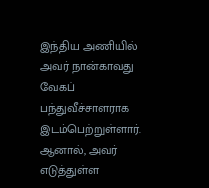இந்திய அணியில் அவர் நான்காவது வேகப் பந்துவீச்சாளராக இடம்பெற்றுள்ளார். ஆனால், அவர் எடுத்துள்ள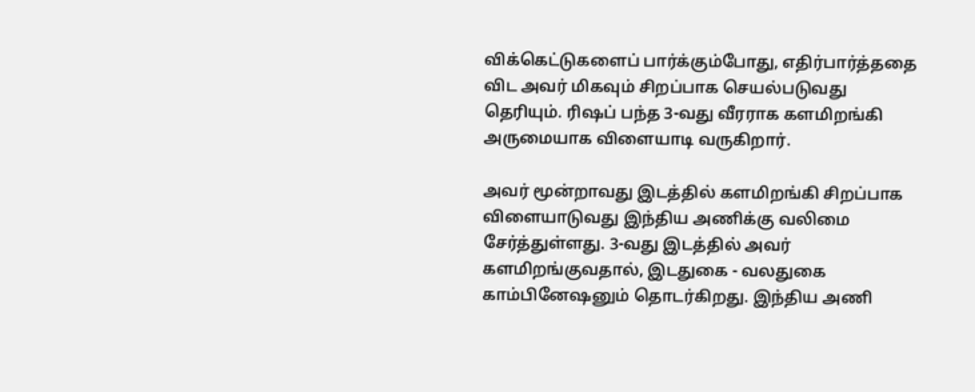விக்கெட்டுகளைப் பார்க்கும்போது, எதிர்பார்த்ததை விட அவர் மிகவும் சிறப்பாக செயல்படுவது தெரியும். ரிஷப் பந்த 3-வது வீரராக களமிறங்கி அருமையாக விளையாடி வருகிறார்.

அவர் மூன்றாவது இடத்தில் களமிறங்கி சிறப்பாக விளையாடுவது இந்திய அணிக்கு வலிமை சேர்த்துள்ளது. 3-வது இடத்தில் அவர் களமிறங்குவதால், இடதுகை - வலதுகை காம்பினேஷனும் தொடர்கிறது. இந்திய அணி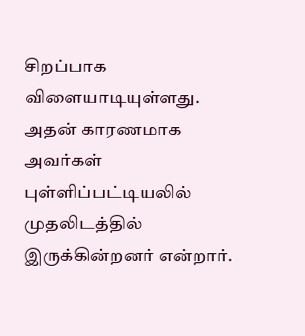சிறப்பாக விளையாடியுள்ளது. அதன் காரணமாக அவர்கள் புள்ளிப்பட்டியலில் முதலிடத்தில் இருக்கின்றனர் என்றார்.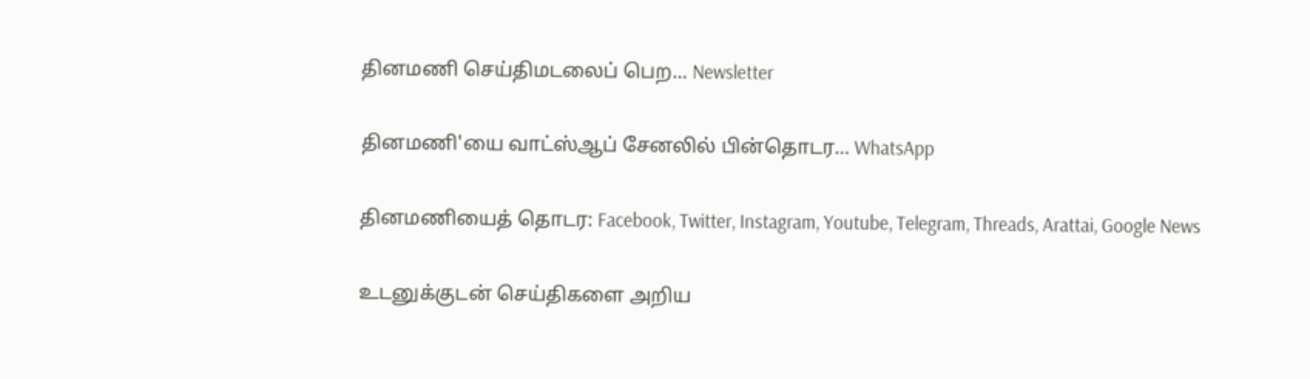தினமணி செய்திமடலைப் பெற... Newsletter

தினமணி'யை வாட்ஸ்ஆப் சேனலில் பின்தொடர... WhatsApp

தினமணியைத் தொடர: Facebook, Twitter, Instagram, Youtube, Telegram, Threads, Arattai, Google News

உடனுக்குடன் செய்திகளை அறிய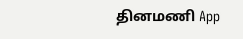தினமணி App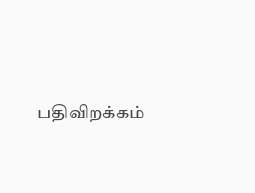பதிவிறக்கம்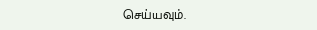செய்யவும்.